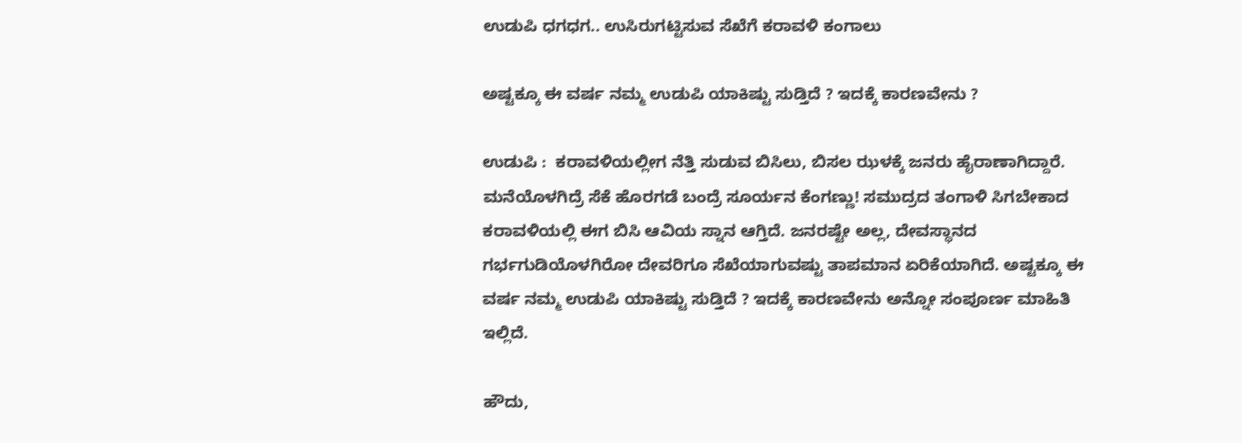ಉಡುಪಿ ಧಗಧಗ.. ಉಸಿರುಗಟ್ಟಿಸುವ ಸೆಖೆಗೆ ಕರಾವಳಿ ಕಂಗಾಲು

ಅಷ್ಟಕ್ಕೂ ಈ ವರ್ಷ ನಮ್ಮ ಉಡುಪಿ ಯಾಕಿಷ್ಟು ಸುಡ್ತಿದೆ ? ಇದಕ್ಕೆ ಕಾರಣವೇನು ?

ಉಡುಪಿ :  ಕರಾವಳಿಯಲ್ಲೀಗ ನೆತ್ತಿ ಸುಡುವ ಬಿಸಿಲು, ಬಿಸಲ ಝಳಕ್ಕೆ ಜನರು ಹೈರಾಣಾಗಿದ್ದಾರೆ. ಮನೆಯೊಳಗಿದ್ರೆ ಸೆಕೆ ಹೊರಗಡೆ ಬಂದ್ರೆ ಸೂರ್ಯನ ಕೆಂಗಣ್ಣು! ಸಮುದ್ರದ ತಂಗಾಳಿ ಸಿಗಬೇಕಾದ ಕರಾವಳಿಯಲ್ಲಿ ಈಗ ಬಿಸಿ ಆವಿಯ ಸ್ನಾನ ಆಗ್ತಿದೆ. ಜನರಷ್ಟೇ ಅಲ್ಲ, ದೇವಸ್ಥಾನದ ಗರ್ಭಗುಡಿಯೊಳಗಿರೋ ದೇವರಿಗೂ ಸೆಖೆಯಾಗುವಷ್ಟು ತಾಪಮಾನ ಏರಿಕೆಯಾಗಿದೆ. ಅಷ್ಟಕ್ಕೂ ಈ ವರ್ಷ ನಮ್ಮ ಉಡುಪಿ ಯಾಕಿಷ್ಟು ಸುಡ್ತಿದೆ ? ಇದಕ್ಕೆ ಕಾರಣವೇನು ಅನ್ನೋ ಸಂಪೂರ್ಣ ಮಾಹಿತಿ ಇಲ್ಲಿದೆ.

ಹೌದು,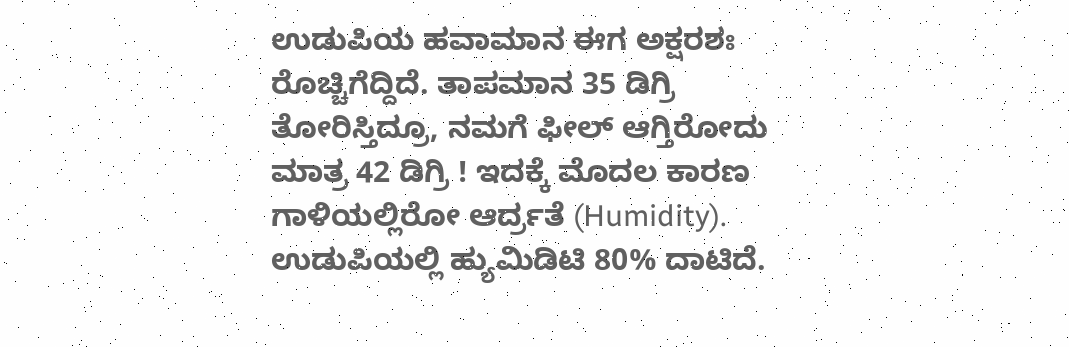ಉಡುಪಿಯ ಹವಾಮಾನ ಈಗ ಅಕ್ಷರಶಃ ರೊಚ್ಚಿಗೆದ್ದಿದೆ. ತಾಪಮಾನ 35 ಡಿಗ್ರಿ ತೋರಿಸ್ತಿದ್ರೂ, ನಮಗೆ ಫೀಲ್ ಆಗ್ತಿರೋದು ಮಾತ್ರ 42 ಡಿಗ್ರಿ ! ಇದಕ್ಕೆ ಮೊದಲ ಕಾರಣ ಗಾಳಿಯಲ್ಲಿರೋ ಆರ್ದ್ರತೆ (Humidity). ಉಡುಪಿಯಲ್ಲಿ ಹ್ಯುಮಿಡಿಟಿ 80% ದಾಟಿದೆ.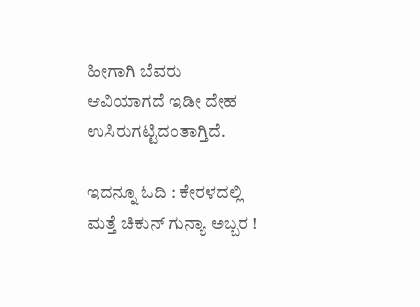ಹೀಗಾಗಿ ಬೆವರು ಆವಿಯಾಗದೆ ಇಡೀ ದೇಹ ಉಸಿರುಗಟ್ಟಿದಂತಾಗ್ತಿದೆ.

ಇದನ್ನೂ ಓದಿ : ಕೇರಳದಲ್ಲಿ ಮತ್ತೆ ಚಿಕುನ್ ಗುನ್ಯಾ ಅಬ್ಬರ !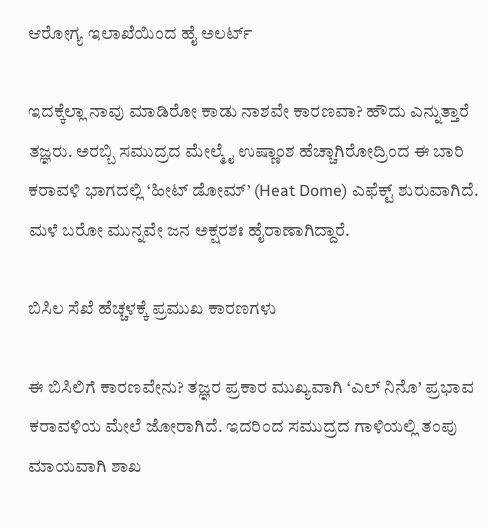ಆರೋಗ್ಯ ಇಲಾಖೆಯಿಂದ ಹೈ ಅಲರ್ಟ್

ಇದಕ್ಕೆಲ್ಲಾ ನಾವು ಮಾಡಿರೋ ಕಾಡು ನಾಶವೇ ಕಾರಣವಾ? ಹೌದು ಎನ್ನುತ್ತಾರೆ ತಜ್ಞರು. ಅರಬ್ಬಿ ಸಮುದ್ರದ ಮೇಲ್ಮೈ ಉಷ್ಣಾಂಶ ಹೆಚ್ಚಾಗಿರೋದ್ರಿಂದ ಈ ಬಾರಿ ಕರಾವಳಿ ಭಾಗದಲ್ಲಿ ‘ಹೀಟ್ ಡೋಮ್’ (Heat Dome) ಎಫೆಕ್ಟ್ ಶುರುವಾಗಿದೆ. ಮಳೆ ಬರೋ ಮುನ್ನವೇ ಜನ ಅಕ್ಷರಶಃ ಹೈರಾಣಾಗಿದ್ದಾರೆ.

ಬಿಸಿಲ ಸೆಖೆ ಹೆಚ್ಚಳಕ್ಕೆ ಪ್ರಮುಖ ಕಾರಣಗಳು

ಈ ಬಿಸಿಲಿಗೆ ಕಾರಣವೇನು? ತಜ್ಞರ ಪ್ರಕಾರ ಮುಖ್ಯವಾಗಿ ‘ಎಲ್ ನಿನೊ’ ಪ್ರಭಾವ ಕರಾವಳಿಯ ಮೇಲೆ ಜೋರಾಗಿದೆ. ಇದರಿಂದ ಸಮುದ್ರದ ಗಾಳಿಯಲ್ಲಿ ತಂಪು ಮಾಯವಾಗಿ ಶಾಖ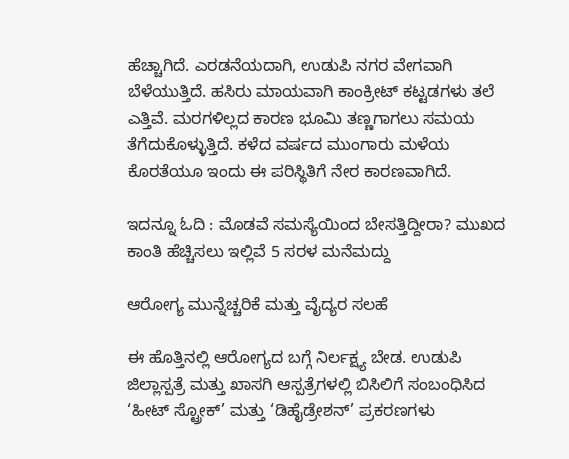ಹೆಚ್ಚಾಗಿದೆ. ಎರಡನೆಯದಾಗಿ, ಉಡುಪಿ ನಗರ ವೇಗವಾಗಿ ಬೆಳೆಯುತ್ತಿದೆ. ಹಸಿರು ಮಾಯವಾಗಿ ಕಾಂಕ್ರೀಟ್ ಕಟ್ಟಡಗಳು ತಲೆ ಎತ್ತಿವೆ. ಮರಗಳಿಲ್ಲದ ಕಾರಣ ಭೂಮಿ ತಣ್ಣಗಾಗಲು ಸಮಯ ತೆಗೆದುಕೊಳ್ಳುತ್ತಿದೆ. ಕಳೆದ ವರ್ಷದ ಮುಂಗಾರು ಮಳೆಯ ಕೊರತೆಯೂ ಇಂದು ಈ ಪರಿಸ್ಥಿತಿಗೆ ನೇರ ಕಾರಣವಾಗಿದೆ.

ಇದನ್ನೂ ಓದಿ : ಮೊಡವೆ ಸಮಸ್ಯೆಯಿಂದ ಬೇಸತ್ತಿದ್ದೀರಾ? ಮುಖದ ಕಾಂತಿ ಹೆಚ್ಚಿಸಲು ಇಲ್ಲಿವೆ 5 ಸರಳ ಮನೆಮದ್ದು

ಆರೋಗ್ಯ ಮುನ್ನೆಚ್ಚರಿಕೆ ಮತ್ತು ವೈದ್ಯರ ಸಲಹೆ

ಈ ಹೊತ್ತಿನಲ್ಲಿ ಆರೋಗ್ಯದ ಬಗ್ಗೆ ನಿರ್ಲಕ್ಷ್ಯ ಬೇಡ. ಉಡುಪಿ ಜಿಲ್ಲಾಸ್ಪತ್ರೆ ಮತ್ತು ಖಾಸಗಿ ಆಸ್ಪತ್ರೆಗಳಲ್ಲಿ ಬಿಸಿಲಿಗೆ ಸಂಬಂಧಿಸಿದ ‘ಹೀಟ್ ಸ್ಟ್ರೋಕ್’ ಮತ್ತು ‘ಡಿಹೈಡ್ರೇಶನ್’ ಪ್ರಕರಣಗಳು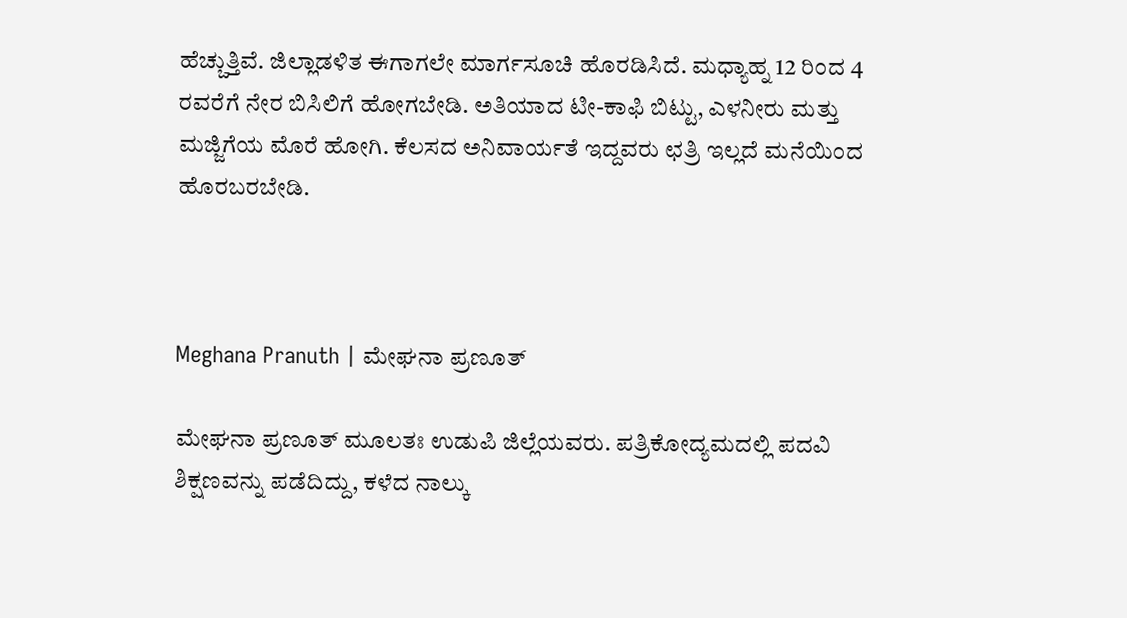ಹೆಚ್ಚುತ್ತಿವೆ. ಜಿಲ್ಲಾಡಳಿತ ಈಗಾಗಲೇ ಮಾರ್ಗಸೂಚಿ ಹೊರಡಿಸಿದೆ. ಮಧ್ಯಾಹ್ನ 12 ರಿಂದ 4 ರವರೆಗೆ ನೇರ ಬಿಸಿಲಿಗೆ ಹೋಗಬೇಡಿ. ಅತಿಯಾದ ಟೀ-ಕಾಫಿ ಬಿಟ್ಟು, ಎಳನೀರು ಮತ್ತು ಮಜ್ಜಿಗೆಯ ಮೊರೆ ಹೋಗಿ. ಕೆಲಸದ ಅನಿವಾರ್ಯತೆ ಇದ್ದವರು ಛತ್ರಿ ಇಲ್ಲದೆ ಮನೆಯಿಂದ ಹೊರಬರಬೇಡಿ.



Meghana Pranuth | ಮೇಘನಾ ಪ್ರಣೂತ್‌

ಮೇಘನಾ ಪ್ರಣೂತ್‌ ಮೂಲತಃ ಉಡುಪಿ ಜಿಲ್ಲೆಯವರು. ಪತ್ರಿಕೋದ್ಯಮದಲ್ಲಿ ಪದವಿ ಶಿಕ್ಷಣವನ್ನು ಪಡೆದಿದ್ದು, ಕಳೆದ ನಾಲ್ಕು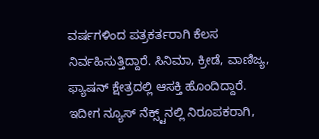ವರ್ಷಗಳಿಂದ ಪತ್ರಕರ್ತರಾಗಿ ಕೆಲಸ ನಿರ್ವಹಿಸುತ್ತಿದ್ದಾರೆ. ಸಿನಿಮಾ, ಕ್ರೀಡೆ, ವಾಣಿಜ್ಯ, ಫ್ಯಾಷನ್‌ ಕ್ಷೇತ್ರದಲ್ಲಿ ಆಸಕ್ತಿ ಹೊಂದಿದ್ದಾರೆ. ಇದೀಗ ನ್ಯೂಸ್‌ ನೆಕ್ಸ್ಟ್‌ನಲ್ಲಿ ನಿರೂಪಕರಾಗಿ,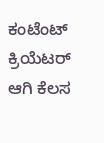ಕಂಟೆಂಟ್‌ ಕ್ರಿಯೆಟರ್‌ ಆಗಿ ಕೆಲಸ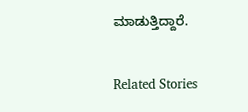ಮಾಡುತ್ತಿದ್ದಾರೆ.

Related Stories